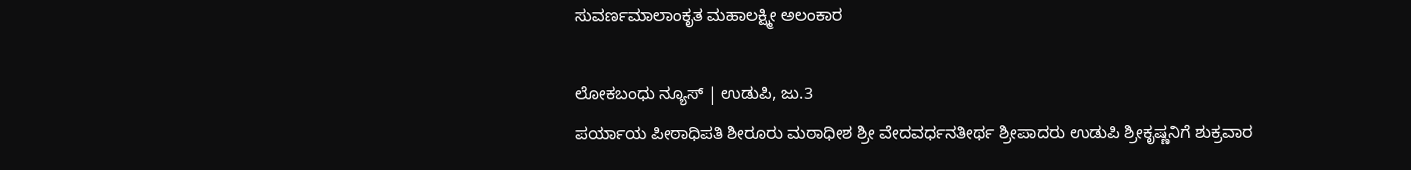ಸುವರ್ಣಮಾಲಾಂಕೃತ ಮಹಾಲಕ್ಷ್ಮೀ ಅಲಂಕಾರ

ಲೋಕಬಂಧು ನ್ಯೂಸ್ | ಉಡುಪಿ, ಜು.3
ಪರ್ಯಾಯ ಪೀಠಾಧಿಪತಿ ಶೀರೂರು ಮಠಾಧೀಶ ಶ್ರೀ ವೇದವರ್ಧನತೀರ್ಥ ಶ್ರೀಪಾದರು ಉಡುಪಿ ಶ್ರೀಕೃಷ್ಣನಿಗೆ‌‌ ಶುಕ್ರವಾರ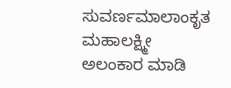ಸುವರ್ಣಮಾಲಾಂಕೃತ ಮಹಾಲಕ್ಷ್ಮೀ ಅಲಂಕಾರ ‌ಮಾಡಿ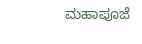ಮಹಾಪೂಜೆ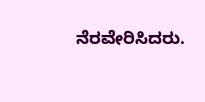ನೆರವೇರಿಸಿದರು.